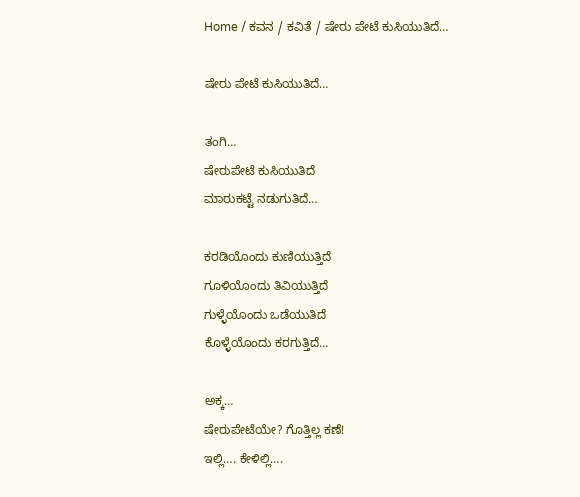Home / ಕವನ / ಕವಿತೆ / ಷೇರು ಪೇಟೆ ಕುಸಿಯುತಿದೆ…

ಷೇರು ಪೇಟೆ ಕುಸಿಯುತಿದೆ…

ತಂಗಿ…
ಷೇರುಪೇಟೆ ಕುಸಿಯುತಿದೆ
ಮಾರುಕಟ್ಟೆ ನಡುಗುತಿದೆ…

ಕರಡಿಯೊಂದು ಕುಣಿಯುತ್ತಿದೆ
ಗೂಳಿಯೊಂದು ತಿವಿಯುತ್ತಿದೆ
ಗುಳ್ಳೆಯೊಂದು ಒಡೆಯುತಿದೆ
ಕೊಳ್ಳೆಯೊಂದು ಕರಗುತ್ತಿದೆ…

ಅಕ್ಕ…
ಷೇರುಪೇಟೆಯೇ? ಗೊತ್ತಿಲ್ಲ ಕಣೆ!
ಇಲ್ಲಿ…. ಕೇಳಿಲ್ಲಿ….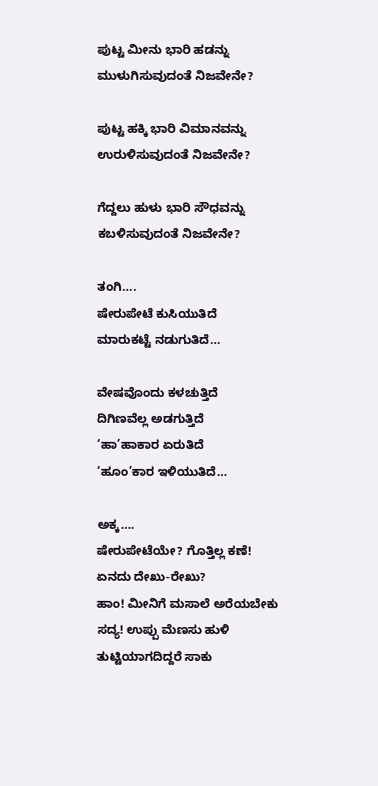ಪುಟ್ಟ ಮೀನು ಭಾರಿ ಹಡನ್ನು
ಮುಳುಗಿಸುವುದಂತೆ ನಿಜವೇನೇ?

ಪುಟ್ಟ ಹಕ್ಕಿ ಭಾರಿ ವಿಮಾನವನ್ನು
ಉರುಳಿಸುವುದಂತೆ ನಿಜವೇನೇ?

ಗೆದ್ದಲು ಹುಳು ಭಾರಿ ಸೌಧವನ್ನು
ಕಬಳಿಸುವುದಂತೆ ನಿಜವೇನೇ?

ತಂಗಿ….
ಷೇರುಪೇಟೆ ಕುಸಿಯುತಿದೆ
ಮಾರುಕಟ್ಟೆ ನಡುಗುತಿದೆ…

ವೇಷವೊಂದು ಕಳಚುತ್ತಿದೆ
ದಿಗಿಣವೆಲ್ಲ ಅಡಗುತ್ತಿದೆ
‘ಹಾ’ಹಾಕಾರ ಏರುತಿದೆ
‘ಹೂಂ’ಕಾರ ಇಳಿಯುತಿದೆ…

ಅಕ್ಕ….
ಷೇರುಪೇಟೆಯೇ? ಗೊತ್ತಿಲ್ಲ ಕಣೆ!
ಏನದು ದೇಖು-ರೇಖು?
ಹಾಂ! ಮೀನಿಗೆ ಮಸಾಲೆ ಅರೆಯಬೇಕು
ಸದ್ಯ! ಉಪ್ಪು ಮೆಣಸು ಹುಳಿ
ತುಟ್ಟಿಯಾಗದಿದ್ದರೆ ಸಾಕು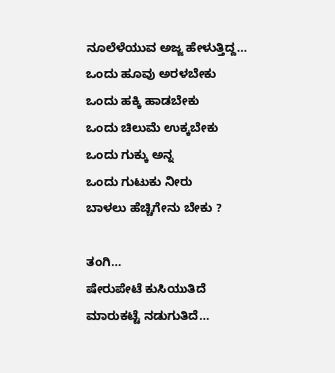ನೂಲೆಳೆಯುವ ಅಜ್ಜ ಹೇಳುತ್ತಿದ್ದ…
ಒಂದು ಹೂವು ಅರಳಬೇಕು
ಒಂದು ಹಕ್ಕಿ ಹಾಡಬೇಕು
ಒಂದು ಚಿಲುಮೆ ಉಕ್ಕಬೇಕು
ಒಂದು ಗುಕ್ಕು ಅನ್ನ
ಒಂದು ಗುಟುಕು ನೀರು
ಬಾಳಲು ಹೆಚ್ಚಿಗೇನು ಬೇಕು ?

ತಂಗಿ…
ಷೇರುಪೇಟೆ ಕುಸಿಯುತಿದೆ
ಮಾರುಕಟ್ಟೆ ನಡುಗುತಿದೆ…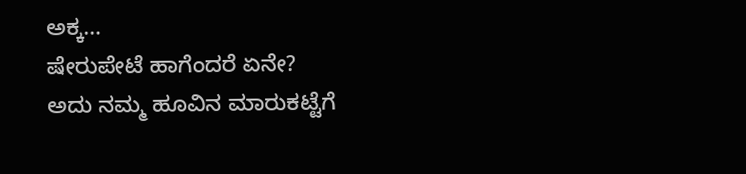ಅಕ್ಕ…
ಷೇರುಪೇಟೆ ಹಾಗೆಂದರೆ ಏನೇ?
ಅದು ನಮ್ಮ ಹೂವಿನ ಮಾರುಕಟ್ಟೆಗೆ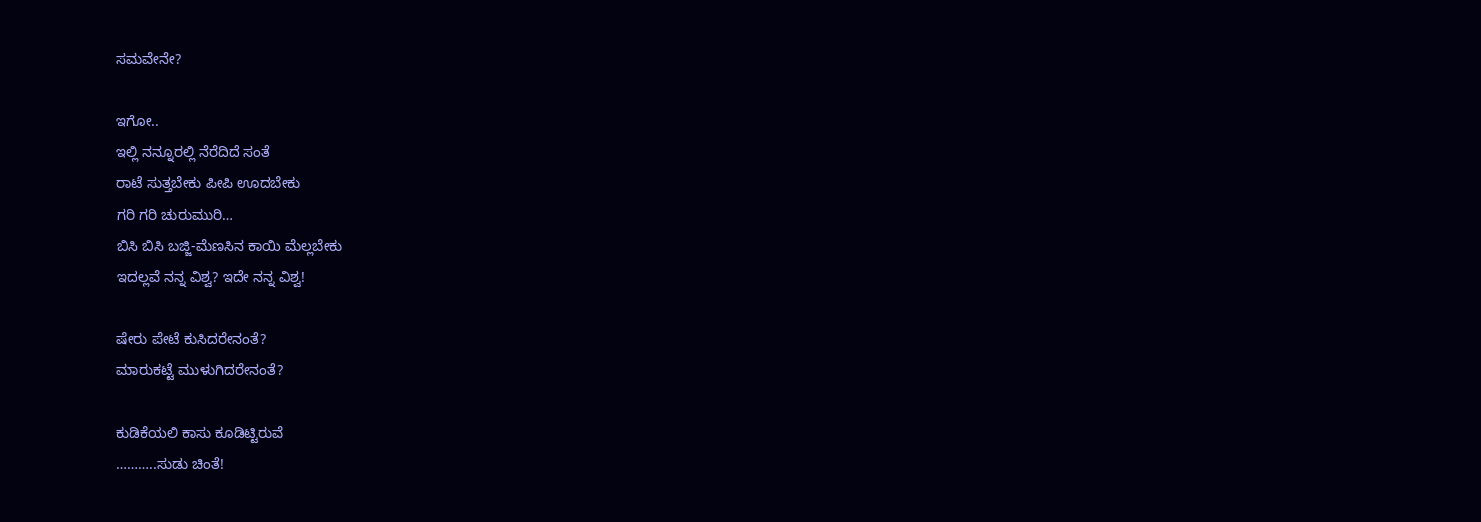ಸಮವೇನೇ?

ಇಗೋ..
ಇಲ್ಲಿ ನನ್ನೂರಲ್ಲಿ ನೆರೆದಿದೆ ಸಂತೆ
ರಾಟೆ ಸುತ್ತಬೇಕು ಪೀಪಿ ಊದಬೇಕು
ಗರಿ ಗರಿ ಚುರುಮುರಿ…
ಬಿಸಿ ಬಿಸಿ ಬಜ್ಜಿ-ಮೆಣಸಿನ ಕಾಯಿ ಮೆಲ್ಲಬೇಕು
ಇದಲ್ಲವೆ ನನ್ನ ವಿಶ್ವ? ಇದೇ ನನ್ನ ವಿಶ್ವ!

ಷೇರು ಪೇಟೆ ಕುಸಿದರೇನಂತೆ?
ಮಾರುಕಟ್ಟೆ ಮುಳುಗಿದರೇನಂತೆ?

ಕುಡಿಕೆಯಲಿ ಕಾಸು ಕೂಡಿಟ್ಟಿರುವೆ
………..ಸುಡು ಚಿಂತೆ!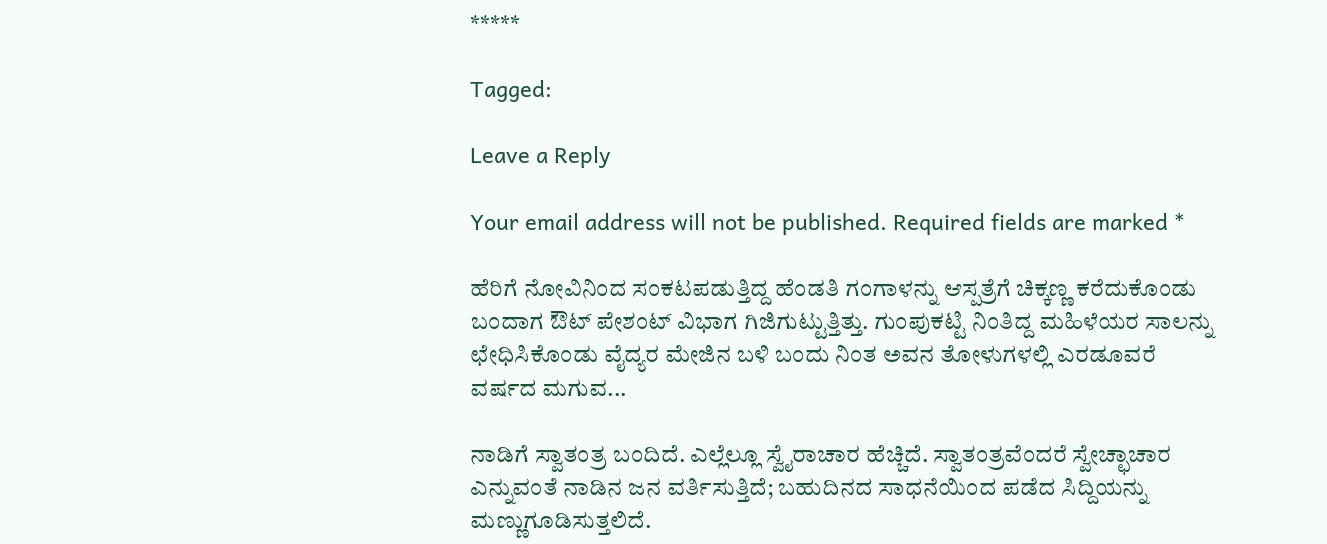*****

Tagged:

Leave a Reply

Your email address will not be published. Required fields are marked *

ಹೆರಿಗೆ ನೋವಿನಿಂದ ಸಂಕಟಪಡುತ್ತಿದ್ದ ಹೆಂಡತಿ ಗಂಗಾಳನ್ನು ಆಸ್ಪತ್ರೆಗೆ ಚಿಕ್ಕಣ್ಣ ಕರೆದುಕೊಂಡು ಬಂದಾಗ ಔಟ್ ಪೇಶಂಟ್ ವಿಭಾಗ ಗಿಜಿಗುಟ್ಟುತ್ತಿತ್ತು. ಗುಂಪುಕಟ್ಟಿ ನಿಂತಿದ್ದ ಮಹಿಳೆಯರ ಸಾಲನ್ನು ಛೇಧಿಸಿಕೊಂಡು ವೈದ್ಯರ ಮೇಜಿನ ಬಳಿ ಬಂದು ನಿಂತ ಅವನ ತೋಳುಗಳಲ್ಲಿ ಎರಡೂವರೆ ವರ್ಷದ ಮಗುವ...

ನಾಡಿಗೆ ಸ್ವಾತಂತ್ರ ಬಂದಿದೆ. ಎಲ್ಲೆಲ್ಲೂ ಸ್ವೈರಾಚಾರ ಹೆಚ್ಚಿದೆ. ಸ್ವಾತಂತ್ರವೆಂದರೆ ಸ್ವೇಚ್ಛಾಚಾರ ಎನ್ನುವಂತೆ ನಾಡಿನ ಜನ ವರ್ತಿಸುತ್ತಿದೆ; ಬಹುದಿನದ ಸಾಧನೆಯಿಂದ ಪಡೆದ ಸಿದ್ದಿಯನ್ನು ಮಣ್ಣುಗೂಡಿಸುತ್ತಲಿದೆ.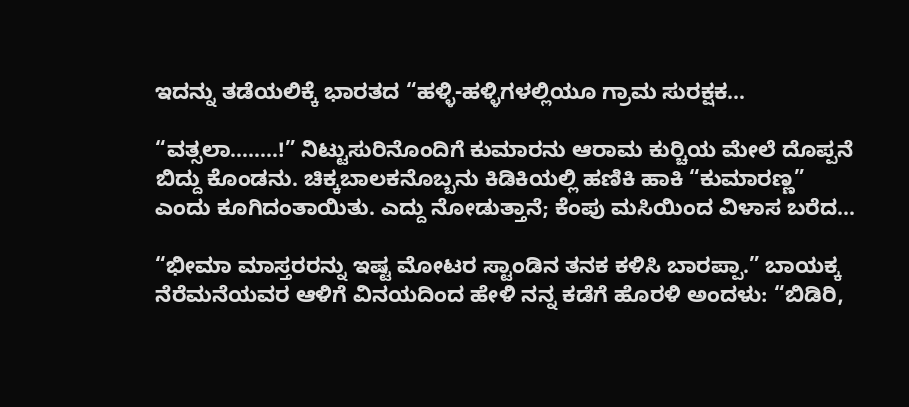ಇದನ್ನು ತಡೆಯಲಿಕ್ಕೆ ಭಾರತದ “ಹಳ್ಳಿ-ಹಳ್ಳಿಗಳಲ್ಲಿಯೂ ಗ್ರಾಮ ಸುರಕ್ಷಕ...

“ವತ್ಸಲಾ……..!” ನಿಟ್ಟುಸುರಿನೊಂದಿಗೆ ಕುಮಾರನು ಆರಾಮ ಕುರ್‍ಚಿಯ ಮೇಲೆ ದೊಪ್ಪನೆ ಬಿದ್ದು ಕೊಂಡನು. ಚಿಕ್ಕಬಾಲಕನೊಬ್ಬನು ಕಿಡಿಕಿಯಲ್ಲಿ ಹಣಿಕಿ ಹಾಕಿ “ಕುಮಾರಣ್ಣ” ಎಂದು ಕೂಗಿದಂತಾಯಿತು. ಎದ್ದು ನೋಡುತ್ತಾನೆ; ಕೆಂಪು ಮಸಿಯಿಂದ ವಿಳಾಸ ಬರೆದ...

“ಭೀಮಾ ಮಾಸ್ತರರನ್ನು ಇಷ್ಟ ಮೋಟರ ಸ್ಟಾಂಡಿನ ತನಕ ಕಳಿಸಿ ಬಾರಪ್ಪಾ.” ಬಾಯಕ್ಕ ನೆರೆಮನೆಯವರ ಆಳಿಗೆ ವಿನಯದಿಂದ ಹೇಳಿ ನನ್ನ ಕಡೆಗೆ ಹೊರಳಿ ಅಂದಳು: “ಬಿಡಿರಿ,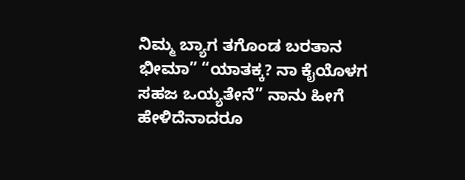ನಿಮ್ಮ ಬ್ಯಾಗ ತಗೊಂಡ ಬರತಾನ ಭೀಮಾ” “ಯಾತಕ್ಕ? ನಾ ಕೈಯೊಳಗ ಸಹಜ ಒಯ್ಯತೇನೆ” ನಾನು ಹೀಗೆ ಹೇಳಿದೆನಾದರೂ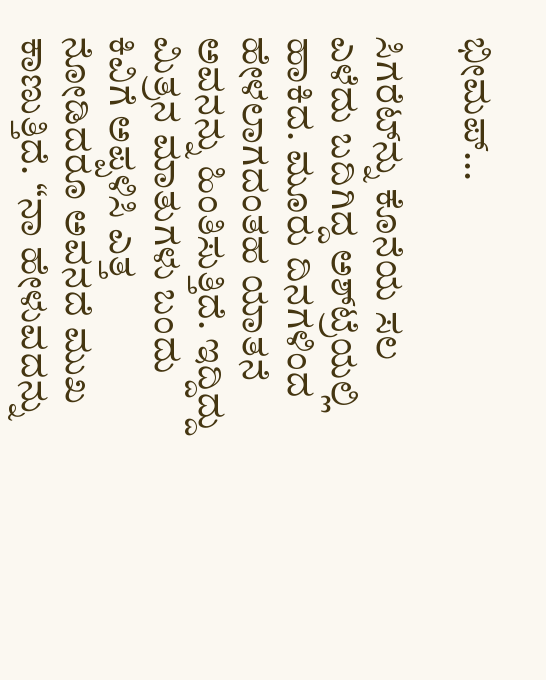ಭೀಮಪ್...

ಸಿಗರೆಟ್‌ನ್ನು ಕೊನೆಯ ಸಲ ಎಳೆದು ಬದಿಗಿದ್ದ ಅಶ್‌ಟ್ರೆಯಲ್ಲಿ ಹಾಕಿದ. ಮೂರು ದಿನಗಳಿಂದ ಹೇಳಲಾಗದಂತಹ ಯಾತನೆ ಅವನನ್ನು ಹಿಂತಿಸುತ್ತಿದೆ. ಇದ್ದಿದ್ದು ಮಿತ್ರನ ಮಾತುಗಳು ಬಂದು ಕಿವಿಗೆ ಅಪ್ಪಳಿಸಿ ಎತ್ತ ನೋಡಿದರೂ ಅವನದೆ ಮುಖ ಕಾಣುತ್ತಿದೆ. “ನಾ ಹೇಳುವದನ್ನು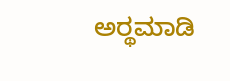ಅರ್‍ಥಮಾಡಿ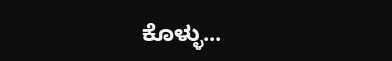ಕೊಳ್ಳು...